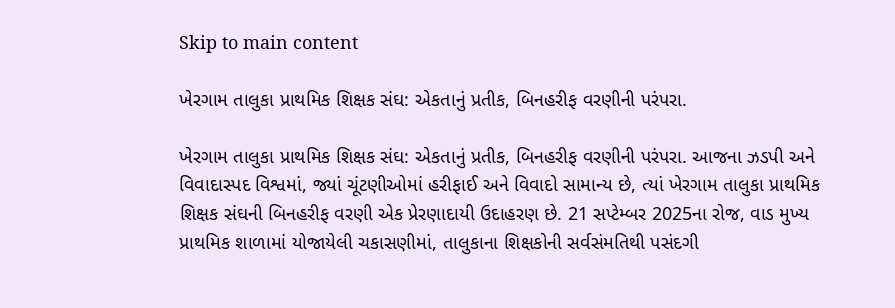Skip to main content

ખેરગામ તાલુકા પ્રાથમિક શિક્ષક સંઘ: એકતાનું પ્રતીક, બિનહરીફ વરણીની પરંપરા.

ખેરગામ તાલુકા પ્રાથમિક શિક્ષક સંઘ: એકતાનું પ્રતીક, બિનહરીફ વરણીની પરંપરા. આજના ઝડપી અને વિવાદાસ્પદ વિશ્વમાં, જ્યાં ચૂંટણીઓમાં હરીફાઈ અને વિવાદો સામાન્ય છે, ત્યાં ખેરગામ તાલુકા પ્રાથમિક શિક્ષક સંઘની બિનહરીફ વરણી એક પ્રેરણાદાયી ઉદાહરણ છે. 21 સપ્ટેમ્બર 2025ના રોજ, વાડ મુખ્ય પ્રાથમિક શાળામાં યોજાયેલી ચકાસણીમાં, તાલુકાના શિક્ષકોની સર્વસંમતિથી પસંદગી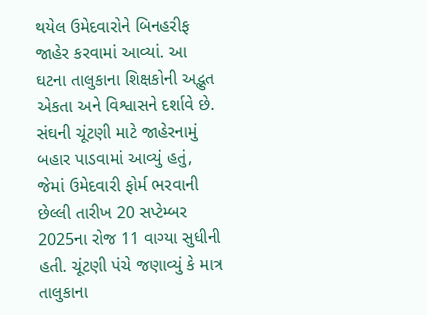થયેલ ઉમેદવારોને બિનહરીફ જાહેર કરવામાં આવ્યાં. આ ઘટના તાલુકાના શિક્ષકોની અદ્ભુત એકતા અને વિશ્વાસને દર્શાવે છે. સંઘની ચૂંટણી માટે જાહેરનામું બહાર પાડવામાં આવ્યું હતું, જેમાં ઉમેદવારી ફોર્મ ભરવાની છેલ્લી તારીખ 20 સપ્ટેમ્બર 2025ના રોજ 11 વાગ્યા સુધીની હતી. ચૂંટણી પંચે જણાવ્યું કે માત્ર  તાલુકાના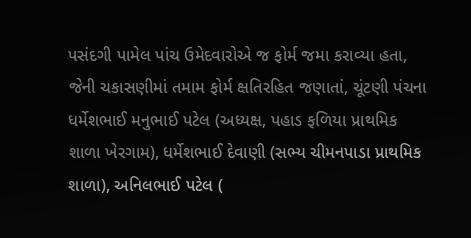પસંદગી પામેલ પાંચ ઉમેદવારોએ જ ફોર્મ જમા કરાવ્યા હતા, જેની ચકાસણીમાં તમામ ફોર્મ ક્ષતિરહિત જણાતાં, ચૂંટણી પંચના  ધર્મેશભાઈ મનુભાઈ પટેલ (અધ્યક્ષ, પહાડ ફળિયા પ્રાથમિક શાળા ખેરગામ), ધર્મેશભાઈ દેવાણી (સભ્ય ચીમનપાડા પ્રાથમિક શાળા), અનિલભાઈ પટેલ (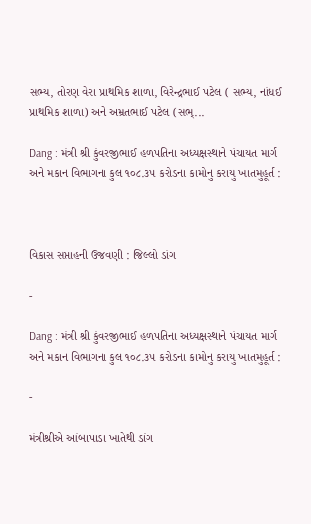સભ્ય, તોરણ વેરા પ્રાથમિક શાળા, વિરેન્દ્રભાઈ પટેલ ( સભ્ય, નાંધઈ પ્રાથમિક શાળા) અને અમ્રતભાઈ પટેલ (સભ્...

Dang : મંત્રી શ્રી કુંવરજીભાઈ હળપતિના અધ્યક્ષસ્થાને પંચાયત માર્ગ અને મકાન વિભાગના કુલ ૧૦૮.૩૫ કરોડના કામોનુ કરાયુ ખાતમુહૂર્ત :



વિકાસ સપ્તાહની ઉજવણી : જિલ્લો ડાંગ

-

Dang : મંત્રી શ્રી કુંવરજીભાઈ હળપતિના અધ્યક્ષસ્થાને પંચાયત માર્ગ અને મકાન વિભાગના કુલ ૧૦૮.૩૫ કરોડના કામોનુ કરાયુ ખાતમુહૂર્ત :

-

મંત્રીશ્રીએ આંબાપાડા ખાતેથી ડાંગ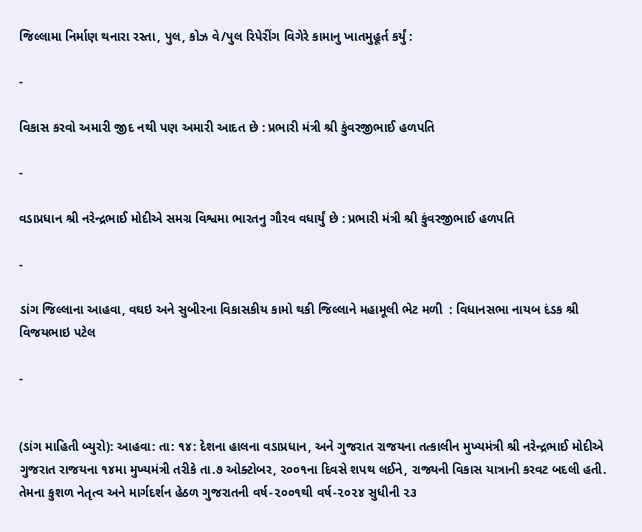જિલ્લામા નિર્માણ થનારા રસ્તા, પુલ, કોઝ વે/પુલ રિપેરીંગ વિગેરે કામાનુ ખાતમુહૂર્ત કર્યું :

-

વિકાસ કરવો અમારી જીદ નથી પણ અમારી આદત છે : પ્રભારી મંત્રી શ્રી કુંવરજીભાઈ હળપતિ

-

વડાપ્રધાન શ્રી નરેન્દ્રભાઈ મોદીએ સમગ્ર વિશ્વમા ભારતનુ ગૌરવ વધાર્યું છે : પ્રભારી મંત્રી શ્રી કુંવરજીભાઈ હળપતિ

-

ડાંગ જિલ્લાના આહવા, વઘઇ અને સુબીરના વિકાસકીય કામો થકી જિલ્લાને મહામૂલી ભેટ મળી  : વિધાનસભા નાયબ દંડક શ્રી વિજયભાઇ પટેલ

-


(ડાંગ માહિતી બ્યુરો): આહવા: તા: ૧૪: દેશના હાલના વડાપ્રધાન, અને ગુજરાત રાજયના તત્કાલીન મુખ્યમંત્રી શ્રી નરેન્દ્રભાઈ મોદીએ ગુજરાત રાજયના ૧૪મા મુખ્યમંત્રી તરીકે તા.૭ ઓક્ટોબર, ૨૦૦૧ના દિવસે શપથ લઈને, રાજ્યની વિકાસ યાત્રાની કરવટ બદલી હતી. તેમના કુશળ નેતૃત્વ અને માર્ગદર્શન હેઠળ ગુજરાતની વર્ષ-૨૦૦૧થી વર્ષ-૨૦૨૪ સુધીની ૨૩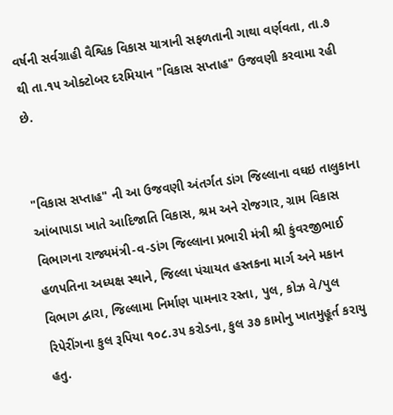વર્ષની સર્વગ્રાહી વૈશ્વિક વિકાસ યાત્રાની સફળતાની ગાથા વર્ણવતા, તા.૭ થી તા.૧૫ ઓક્ટોબર દરમિયાન "વિકાસ સપ્તાહ" ઉજવણી કરવામા રહી છે.


"વિકાસ સપ્તાહ" ની આ ઉજવણી અંતર્ગત ડાંગ જિલ્લાના વઘઇ તાલુકાના આંબાપાડા ખાતે આદિજાતિ વિકાસ, શ્રમ અને રોજગાર, ગ્રામ વિકાસ વિભાગના રાજ્યમંત્રી-વ-ડાંગ જિલ્લાના પ્રભારી મંત્રી શ્રી કુંવરજીભાઈ હળપતિના અધ્યક્ષ સ્થાને, જિલ્લા પંચાયત હસ્તકના માર્ગ અને મકાન વિભાગ દ્વારા, જિલ્લામા નિર્માણ પામનાર રસ્તા, પુલ, કોઝ વે/પુલ રિપેરીંગના કુલ રૂપિયા ૧૦૮.૩૫ કરોડના, કુલ ૩૭ કામોનુ ખાતમુહૂર્ત કરાયુ હતુ.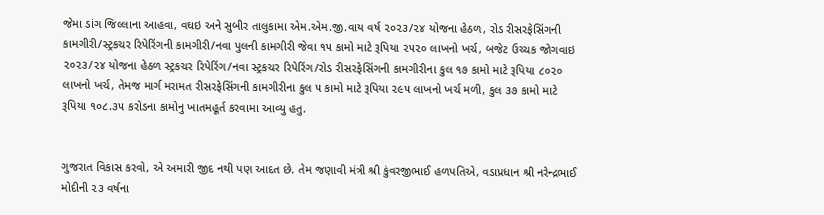જેમા ડાંગ જિલ્લાના આહવા, વઘઇ અને સુબીર તાલુકામા એમ.એમ.જી.વાય વર્ષ ૨૦૨૩/૨૪ યોજના હેઠળ, રોડ રીસરફેસિંગની કામગીરી/સ્ટ્રકચર રિપેરિંગની કામગીરી/નવા પુલની કામગીરી જેવા ૧૫ કામો માટે રૂપિયા ૨૫૨૦ લાખનો ખર્ચ, બજેટ ઉચ્ચક જોગવાઇ  ૨૦૨૩/૨૪ યોજના હેઠળ સ્ટ્રકચર રિપેરિંગ/નવા સ્ટ્રકચર રિપેરિંગ/રોડ રીસરફેસિંગની કામગીરીના કુલ ૧૭ કામો માટે રૂપિયા ૮૦૨૦ લાખનો ખર્ચ, તેમજ માર્ગ મરામત રીસરફેસિંગની કામગીરીના કુલ ૫ કામો માટે રૂપિયા ૨૯૫ લાખનો ખર્ચ મળી, કુલ ૩૭ કામો માટે રૂપિયા ૧૦૮.૩૫ કરોડના કામોનુ ખાતમહૂર્ત કરવામા આવ્યુ હતુ.


ગુજરાત વિકાસ કરવો, એ અમારી જીદ નથી પણ આદત છે. તેમ જણાવી મંત્રી શ્રી કુંવરજીભાઈ હળપતિએ, વડાપ્રધાન શ્રી નરેન્દ્રભાઈ મોદીની ૨૩ વર્ષના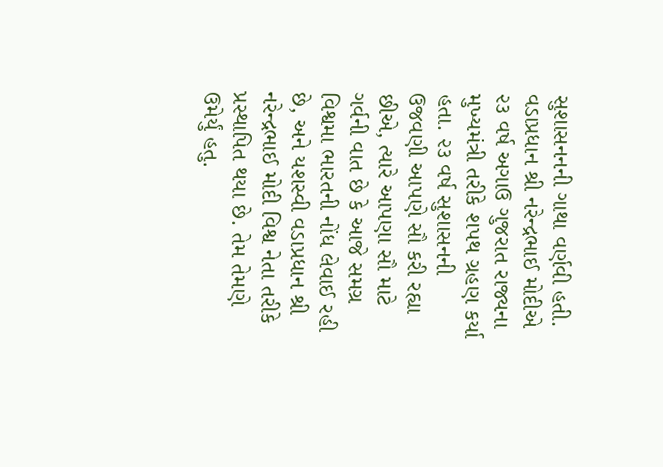સુશાસનનની ગાથા વર્ણવી હતી. વડાપ્રધાન શ્રી નરેન્દ્રભાઈ મોદીએ ૨૩ વર્ષ અગાઉ ગુજરાત રાજ્યના મુખ્યમંત્રી તરીકે શપથ ગ્રહણ કર્યા હતા. ૨૩ વર્ષ સુશાસનની ઉજવણી આપણે સૌ કરી રહ્યા છીએ, ત્યારે આપણા સૌ માટે ગર્વની વાત છે કે આજે સમગ્ર વિશ્વમા ભારતની નોંધ લેવાઈ રહી છે, અને યશસ્વી વડાપ્રધાન શ્રી નરેન્દ્રભાઈ મોદી વિશ્વ નેતા તરીકે પ્રસ્થાપિત થયા છે. તેમ તેમણે ઉમેર્યું હતુ.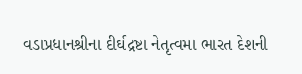વડાપ્રધાનશ્રીના દીર્ઘદ્રષ્ટા નેતૃત્વમા ભારત દેશની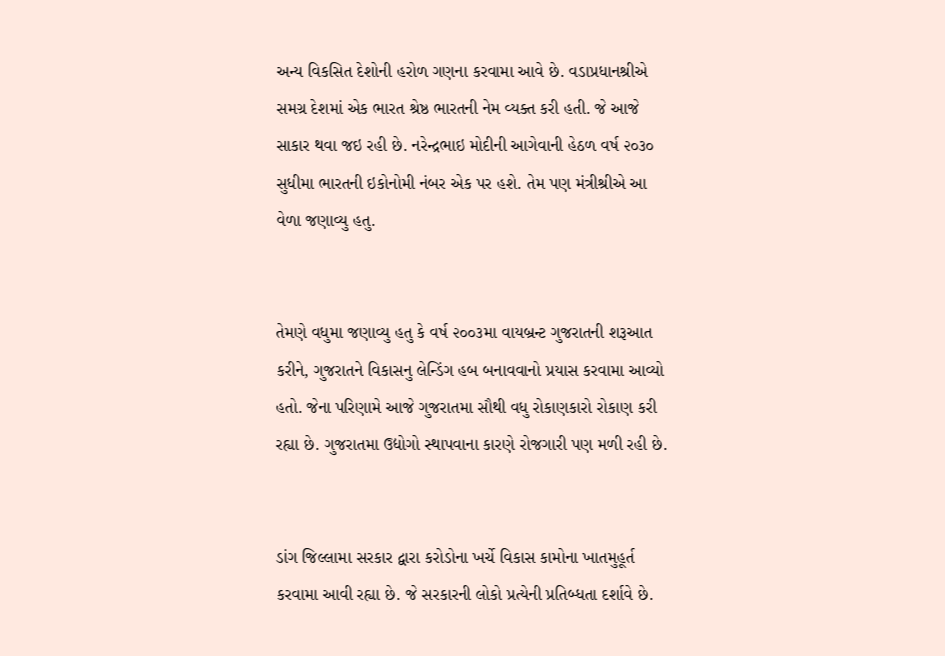અન્ય વિકસિત દેશોની હરોળ ગણના કરવામા આવે છે. વડાપ્રધાનશ્રીએ સમગ્ર દેશમાં એક ભારત શ્રેષ્ઠ ભારતની નેમ વ્યક્ત કરી હતી. જે આજે સાકાર થવા જઇ રહી છે. નરેન્દ્રભાઇ મોદીની આગેવાની હેઠળ વર્ષ ૨૦૩૦ સુધીમા ભારતની ઇકોનોમી નંબર એક પર હશે. તેમ પણ મંત્રીશ્રીએ આ વેળા જણાવ્યુ હતુ.


તેમણે વધુમા જણાવ્યુ હતુ કે વર્ષ ૨૦૦૩મા વાયબ્રન્ટ ગુજરાતની શરૂઆત કરીને, ગુજરાતને વિકાસનુ લેન્ડિંગ હબ બનાવવાનો પ્રયાસ કરવામા આવ્યો હતો. જેના પરિણામે આજે ગુજરાતમા સૌથી વધુ રોકાણકારો રોકાણ કરી રહ્યા છે. ગુજરાતમા ઉદ્યોગો સ્થાપવાના કારણે રોજગારી પણ મળી રહી છે.


ડાંગ જિલ્લામા સરકાર દ્વારા કરોડોના ખર્ચે વિકાસ કામોના ખાતમુહૂર્ત કરવામા આવી રહ્યા છે. જે સરકારની લોકો પ્રત્યેની પ્રતિબ્ધતા દર્શાવે છે.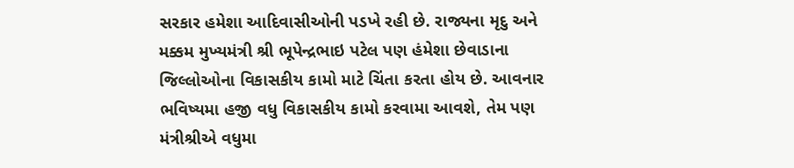સરકાર હમેશા આદિવાસીઓની પડખે રહી છે. રાજ્યના મૃદુ અને મક્કમ મુખ્યમંત્રી શ્રી ભૂપેન્દ્રભાઇ પટેલ પણ હંમેશા છેવાડાના જિલ્લોઓના વિકાસકીય કામો માટે ચિંતા કરતા હોય છે. આવનાર ભવિષ્યમા હજી વધુ વિકાસકીય કામો કરવામા આવશે, તેમ પણ મંત્રીશ્રીએ વધુમા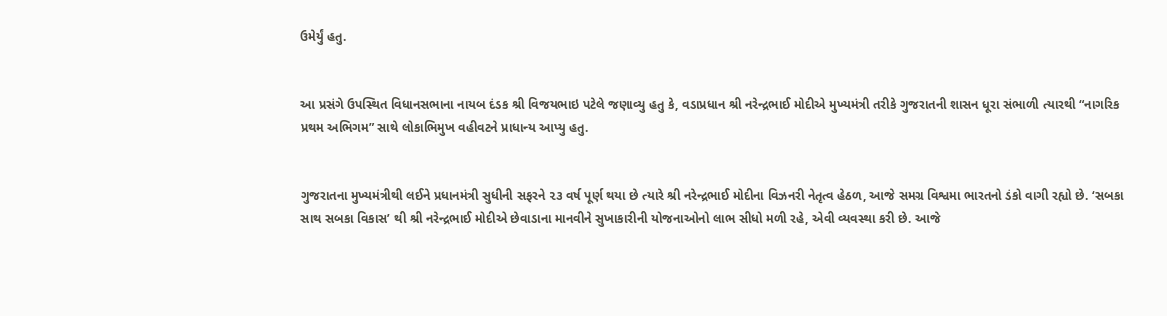ઉમેર્યું હતુ.


આ પ્રસંગે ઉપસ્થિત વિધાનસભાના નાયબ દંડક શ્રી વિજયભાઇ પટેલે જણાવ્યુ હતુ કે, વડાપ્રધાન શ્રી નરેન્દ્રભાઈ મોદીએ મુખ્યમંત્રી તરીકે ગુજરાતની શાસન ધૂરા સંભાળી ત્યારથી “નાગરિક પ્રથમ અભિગમ” સાથે લોકાભિમુખ વહીવટને પ્રાધાન્ય આપ્યુ હતુ.


ગુજરાતના મુખ્યમંત્રીથી લઈને પ્રધાનમંત્રી સુધીની સફરને ૨૩ વર્ષ પૂર્ણ થયા છે ત્યારે શ્રી નરેન્દ્રભાઈ મોદીના વિઝનરી નેતૃત્વ હેઠળ, આજે સમગ્ર વિશ્વમા ભારતનો ડંકો વાગી રહ્યો છે. ‘સબકા સાથ સબકા વિકાસ’ થી શ્રી નરેન્દ્રભાઈ મોદીએ છેવાડાના માનવીને સુખાકારીની યોજનાઓનો લાભ સીધો મળી રહે, એવી વ્યવસ્થા કરી છે. આજે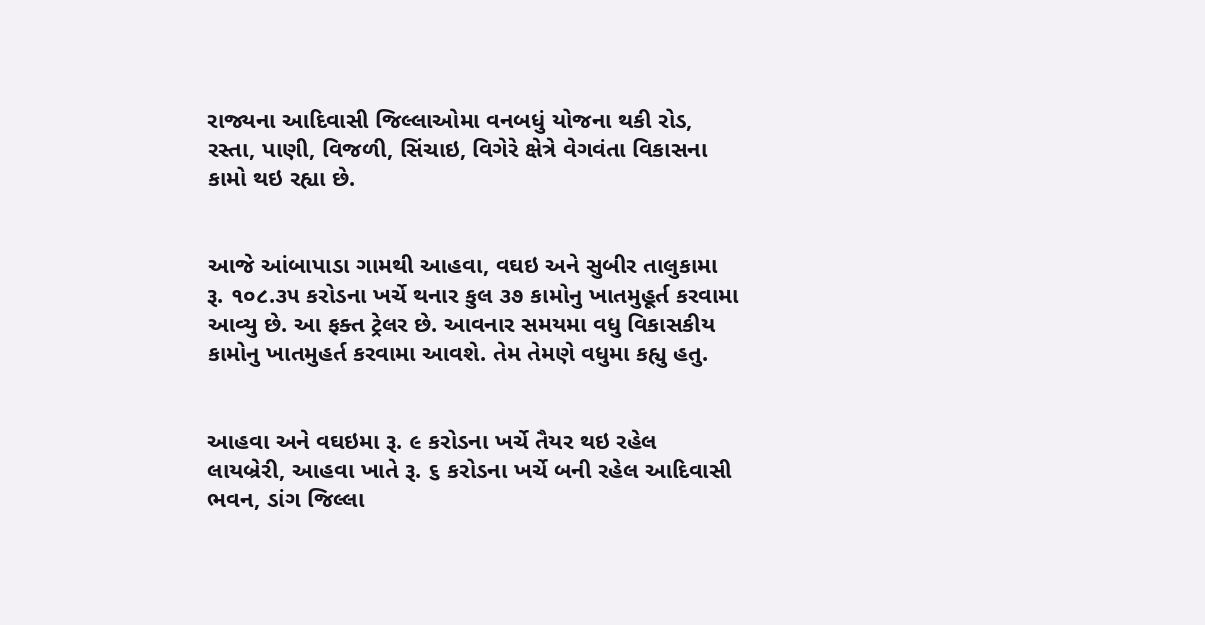રાજ્યના આદિવાસી જિલ્લાઓમા વનબધું યોજના થકી રોડ, રસ્તા, પાણી, વિજળી, સિંચાઇ, વિગેરે ક્ષેત્રે વેગવંતા વિકાસના કામો થઇ રહ્યા છે.


આજે આંબાપાડા ગામથી આહવા, વઘઇ અને સુબીર તાલુકામા રૂ. ૧૦૮.૩૫ કરોડના ખર્ચે થનાર કુલ ૩૭ કામોનુ ખાતમુહૂર્ત કરવામા આવ્યુ છે. આ ફક્ત ટ્રેલર છે. આવનાર સમયમા વધુ વિકાસકીય કામોનુ ખાતમુહર્ત કરવામા આવશે. તેમ તેમણે વધુમા કહ્યુ હતુ.


આહવા અને વઘઇમા રૂ. ૯ કરોડના ખર્ચે તૈયર થઇ રહેલ લાયબ્રેરી, આહવા ખાતે રૂ. ૬ કરોડના ખર્ચે બની રહેલ આદિવાસી ભવન, ડાંગ જિલ્લા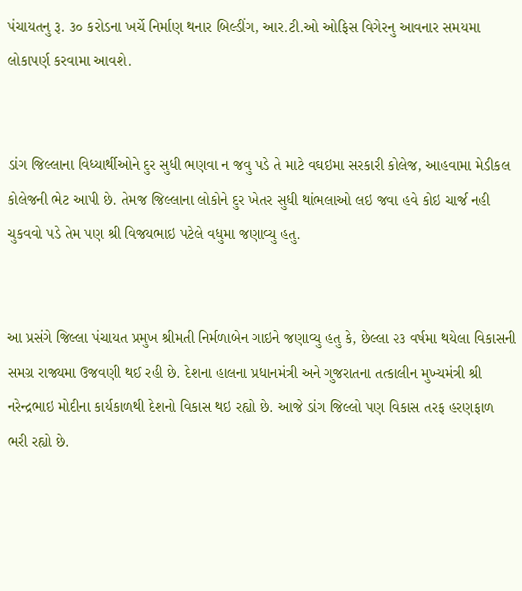પંચાયતનુ રૂ. ૩૦ કરોડના ખર્ચે નિર્માણ થનાર બિલ્ડીંગ, આર.ટી.ઓ ઓફિસ વિગેરનુ આવનાર સમયમા લોકાપર્ણ કરવામા આવશે.


ડાંગ જિલ્લાના વિધ્યાર્થીઓને દુર સુધી ભણવા ન જવુ પડે તે માટે વઘઇમા સરકારી કોલેજ, આહવામા મેડીકલ કોલેજની ભેટ આપી છે. તેમજ જિલ્લાના લોકોને દુર ખેતર સુધી થાંભલાઓ લઇ જવા હવે કોઇ ચાર્જ નહી ચુકવવો પડે તેમ પણ શ્રી વિજયભાઇ પટેલે વધુમા જણાવ્યુ હતુ.


આ પ્રસંગે જિલ્લા પંચાયત પ્રમુખ શ્રીમતી નિર્મળાબેન ગાઇને જણાવ્યુ હતુ કે, છેલ્લા ૨૩ વર્ષમા થયેલા વિકાસની સમગ્ર રાજ્યમા ઉજવણી થઈ રહી છે. દેશના હાલના પ્રધાનમંત્રી અને ગુજરાતના તત્કાલીન મુખ્યમંત્રી શ્રી નરેન્દ્રભાઇ મોદીના કાર્યકાળથી દેશનો વિકાસ થઇ રહ્યો છે. આજે ડાંગ જિલ્લો પણ વિકાસ તરફ હરણફાળ ભરી રહ્યો છે.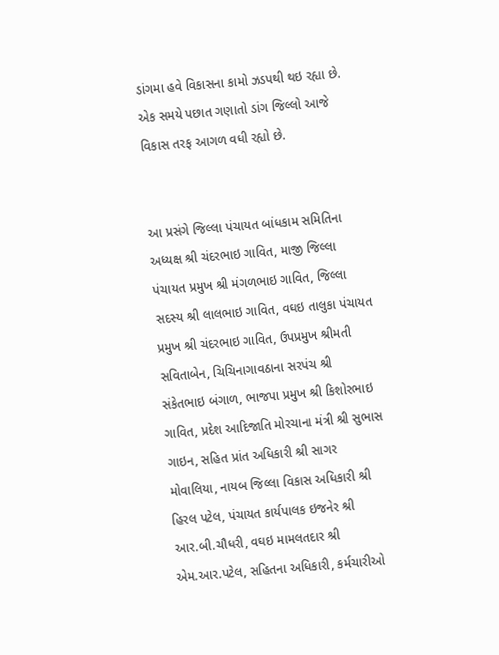ડાંગમા હવે વિકાસના કામો ઝડપથી થઇ રહ્યા છે. એક સમયે પછાત ગણાતો ડાંગ જિલ્લો આજે વિકાસ તરફ આગળ વધી રહ્યો છે.


આ પ્રસંગે જિલ્લા પંચાયત બાંધકામ સમિતિના અધ્યક્ષ શ્રી ચંદરભાઇ ગાવિત, માજી જિલ્લા પંચાયત પ્રમુખ શ્રી મંગળભાઇ ગાવિત, જિલ્લા સદસ્ય શ્રી લાલભાઇ ગાવિત, વઘઇ તાલુકા પંચાયત પ્રમુખ શ્રી ચંદરભાઇ ગાવિત, ઉપપ્રમુખ શ્રીમતી સવિતાબેન, ચિચિનાગાવઠાના સરપંચ શ્રી સંકેતભાઇ બંગાળ, ભાજપા પ્રમુખ શ્રી કિશોરભાઇ ગાવિત, પ્રદેશ આદિજાતિ મોરચાના મંત્રી શ્રી સુભાસ ગાઇન, સહિત પ્રાંત અધિકારી શ્રી સાગર મોવાલિયા, નાયબ જિલ્લા વિકાસ અધિકારી શ્રી હિરલ પટેલ, પંચાયત કાર્યપાલક ઇજનેર શ્રી આર.બી.ચૌધરી, વઘઇ મામલતદાર શ્રી એમ.આર.પટેલ, સહિતના અધિકારી, કર્મચારીઓ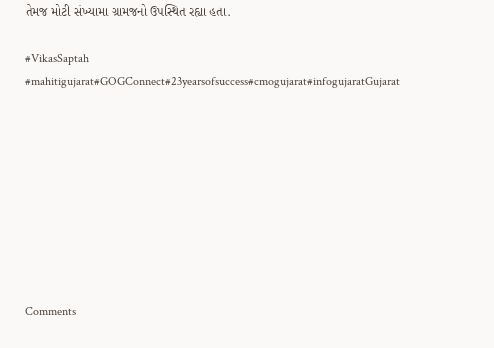તેમજ મોટી સંખ્યામા ગ્રામજનો ઉપસ્થિત રહ્યા હતા.

#VikasSaptah #mahitigujarat#GOGConnect#23yearsofsuccess#cmogujarat#infogujaratGujarat









Comments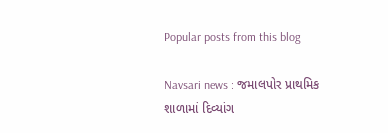Popular posts from this blog

Navsari news : જમાલપોર પ્રાથમિક શાળામાં દિવ્યાંગ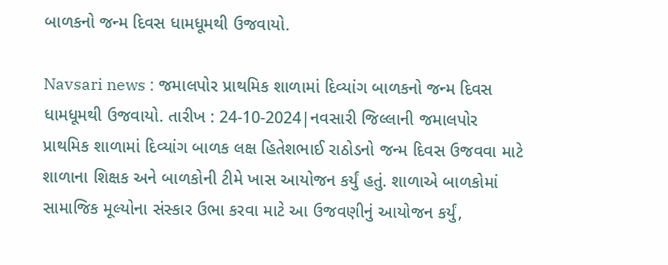બાળકનો જન્મ દિવસ ધામધૂમથી ઉજવાયો.

Navsari news : જમાલપોર પ્રાથમિક શાળામાં દિવ્યાંગ બાળકનો જન્મ દિવસ ધામધૂમથી ઉજવાયો. તારીખ : 24-10-2024|નવસારી જિલ્લાની જમાલપોર પ્રાથમિક શાળામાં દિવ્યાંગ બાળક લક્ષ હિતેશભાઈ રાઠોડનો જન્મ દિવસ ઉજવવા માટે શાળાના શિક્ષક અને બાળકોની ટીમે ખાસ આયોજન કર્યું હતું. શાળાએ બાળકોમાં સામાજિક મૂલ્યોના સંસ્કાર ઉભા કરવા માટે આ ઉજવણીનું આયોજન કર્યું,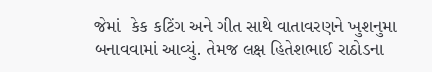જેમાં  કેક કટિંગ અને ગીત સાથે વાતાવરણને ખુશનુમા બનાવવામાં આવ્યું. તેમજ લક્ષ હિતેશભાઈ રાઠોડના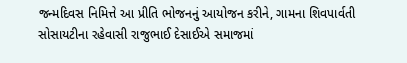જન્મદિવસ નિમિત્તે આ પ્રીતિ ભોજનનું આયોજન કરીને, ગામના શિવપાર્વતી સોસાયટીના રહેવાસી રાજુભાઈ દેસાઈએ સમાજમાં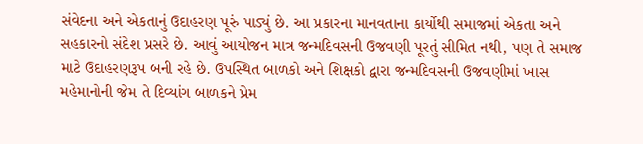સંવેદના અને એકતાનું ઉદાહરણ પૂરું પાડ્યું છે. આ પ્રકારના માનવતાના કાર્યોથી સમાજમાં એકતા અને સહકારનો સંદેશ પ્રસરે છે. આવું આયોજન માત્ર જન્મદિવસની ઉજવણી પૂરતું સીમિત નથી, પણ તે સમાજ માટે ઉદાહરણરૂપ બની રહે છે. ઉપસ્થિત બાળકો અને શિક્ષકો દ્વારા જન્મદિવસની ઉજવણીમાં ખાસ મહેમાનોની જેમ તે દિવ્યાંગ બાળકને પ્રેમ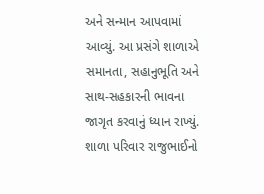અને સન્માન આપવામાં આવ્યું. આ પ્રસંગે શાળાએ સમાનતા, સહાનુભૂતિ અને સાથ-સહકારની ભાવના જાગૃત કરવાનું ધ્યાન રાખ્યું. શાળા પરિવાર રાજુભાઈનો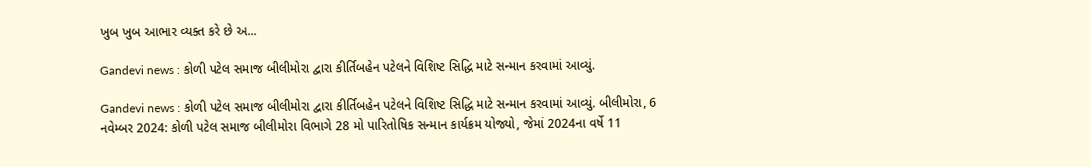ખુબ ખુબ આભાર વ્યક્ત કરે છે અ...

Gandevi news : કોળી પટેલ સમાજ બીલીમોરા દ્વારા કીર્તિબહેન પટેલને વિશિષ્ટ સિદ્ધિ માટે સન્માન કરવામાં આવ્યું.

Gandevi news : કોળી પટેલ સમાજ બીલીમોરા દ્વારા કીર્તિબહેન પટેલને વિશિષ્ટ સિદ્ધિ માટે સન્માન કરવામાં આવ્યું. બીલીમોરા, 6 નવેમ્બર 2024: કોળી પટેલ સમાજ બીલીમોરા વિભાગે 28 મો પારિતોષિક સન્માન કાર્યક્રમ યોજ્યો, જેમાં 2024ના વર્ષે 11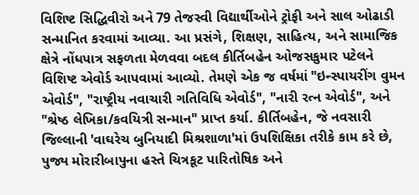વિશિષ્ટ સિદ્ધિવીરો અને 79 તેજસ્વી વિદ્યાર્થીઓને ટ્રોફી અને સાલ ઓઢાડી સન્માનિત કરવામાં આવ્યા. આ પ્રસંગે, શિક્ષણ, સાહિત્ય, અને સામાજિક ક્ષેત્રે નોંધપાત્ર સફળતા મેળવવા બદલ કીર્તિબહેન ઓજસકુમાર પટેલને વિશિષ્ટ એવોર્ડ આપવામાં આવ્યો. તેમણે એક જ વર્ષમાં "ઇન્સ્પાયરીંગ વુમન એવોર્ડ", "રાષ્ટ્રીય નવાચારી ગતિવિધિ એવોર્ડ", "નારી રત્ન એવોર્ડ", અને "શ્રેષ્ઠ લેખિકા/કવયિત્રી સન્માન" પ્રાપ્ત કર્યા. કીર્તિબહેન, જે નવસારી જિલ્લાની 'વાઘરેચ બુનિયાદી મિશ્રશાળા'માં ઉપશિક્ષિકા તરીકે કામ કરે છે, પુજ્ય મોરારીબાપુના હસ્તે ચિત્રકૂટ પારિતોષિક અને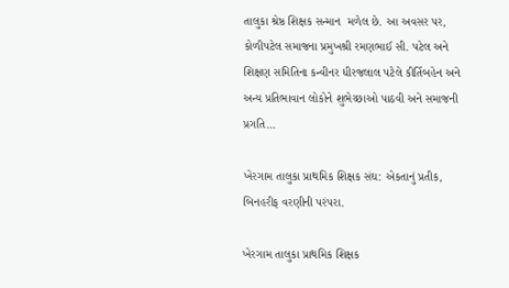તાલુકા શ્રેષ્ઠ શિક્ષક સન્માન  મળેલ છે. આ અવસર પર, કોળીપટેલ સમાજના પ્રમુખશ્રી રમણભાઈ સી. પટેલ અને શિક્ષણ સમિતિના કન્વીનર ધીરજલાલ પટેલે કીર્તિબહેન અને અન્ય પ્રતિભાવાન લોકોને શુભેચ્છાઓ પાઠવી અને સમાજની પ્રગતિ...

ખેરગામ તાલુકા પ્રાથમિક શિક્ષક સંઘ: એકતાનું પ્રતીક, બિનહરીફ વરણીની પરંપરા.

ખેરગામ તાલુકા પ્રાથમિક શિક્ષક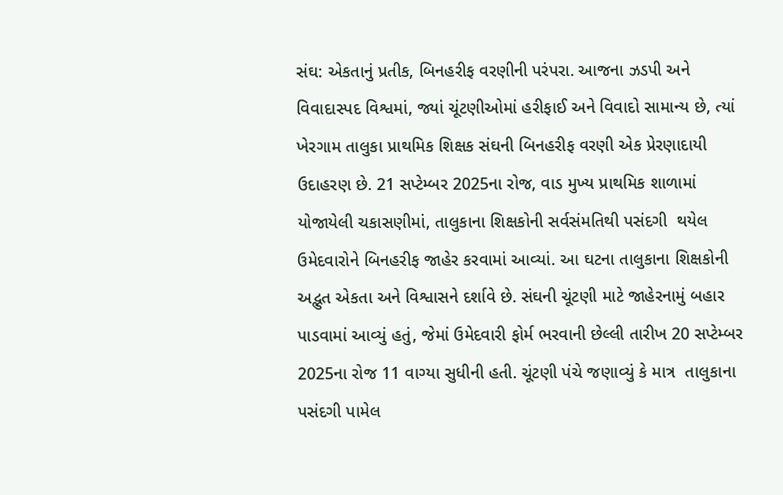સંઘ: એકતાનું પ્રતીક, બિનહરીફ વરણીની પરંપરા. આજના ઝડપી અને વિવાદાસ્પદ વિશ્વમાં, જ્યાં ચૂંટણીઓમાં હરીફાઈ અને વિવાદો સામાન્ય છે, ત્યાં ખેરગામ તાલુકા પ્રાથમિક શિક્ષક સંઘની બિનહરીફ વરણી એક પ્રેરણાદાયી ઉદાહરણ છે. 21 સપ્ટેમ્બર 2025ના રોજ, વાડ મુખ્ય પ્રાથમિક શાળામાં યોજાયેલી ચકાસણીમાં, તાલુકાના શિક્ષકોની સર્વસંમતિથી પસંદગી  થયેલ ઉમેદવારોને બિનહરીફ જાહેર કરવામાં આવ્યાં. આ ઘટના તાલુકાના શિક્ષકોની અદ્ભુત એકતા અને વિશ્વાસને દર્શાવે છે. સંઘની ચૂંટણી માટે જાહેરનામું બહાર પાડવામાં આવ્યું હતું, જેમાં ઉમેદવારી ફોર્મ ભરવાની છેલ્લી તારીખ 20 સપ્ટેમ્બર 2025ના રોજ 11 વાગ્યા સુધીની હતી. ચૂંટણી પંચે જણાવ્યું કે માત્ર  તાલુકાના પસંદગી પામેલ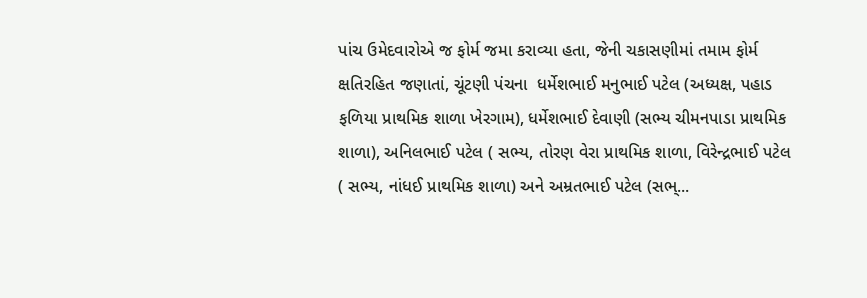પાંચ ઉમેદવારોએ જ ફોર્મ જમા કરાવ્યા હતા, જેની ચકાસણીમાં તમામ ફોર્મ ક્ષતિરહિત જણાતાં, ચૂંટણી પંચના  ધર્મેશભાઈ મનુભાઈ પટેલ (અધ્યક્ષ, પહાડ ફળિયા પ્રાથમિક શાળા ખેરગામ), ધર્મેશભાઈ દેવાણી (સભ્ય ચીમનપાડા પ્રાથમિક શાળા), અનિલભાઈ પટેલ ( સભ્ય, તોરણ વેરા પ્રાથમિક શાળા, વિરેન્દ્રભાઈ પટેલ ( સભ્ય, નાંધઈ પ્રાથમિક શાળા) અને અમ્રતભાઈ પટેલ (સભ્...